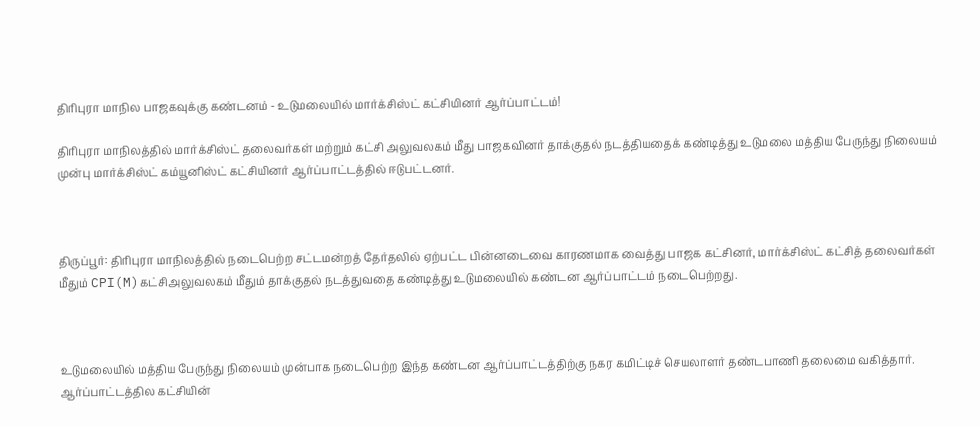திரிபுரா மாநில பாஜகவுக்கு கண்டனம் - உடுமலையில் மார்க்சிஸ்ட் கட்சியினர் ஆர்ப்பாட்டம்!

திரிபுரா மாநிலத்தில் மார்க்சிஸ்ட் தலைவர்கள் மற்றும் கட்சி அலுவலகம் மீது பாஜகவினர் தாக்குதல் நடத்தியதைக் கண்டித்து உடுமலை மத்திய பேருந்து நிலையம் முன்பு மார்க்சிஸ்ட் கம்யூனிஸ்ட் கட்சியினர் ஆர்ப்பாட்டத்தில் ஈடுபட்டனர்.



திருப்பூர்: திரிபுரா மாநிலத்தில் நடைபெற்ற சட்டமன்றத் தேர்தலில் ஏற்பட்ட பின்னடைவை காரணமாக வைத்து பாஜக கட்சினர், மார்க்சிஸ்ட் கட்சித் தலைவர்கள் மீதும் CPI(M)கட்சிஅலுவலகம் மீதும் தாக்குதல் நடத்துவதை கண்டித்து உடுமலையில் கண்டன ஆர்ப்பாட்டம் நடைபெற்றது.



உடுமலையில் மத்திய பேருந்து நிலையம் முன்பாக நடைபெற்ற இந்த கண்டன ஆர்ப்பாட்டத்திற்கு நகர கமிட்டிச் செயலாளர் தண்டபாணி தலைமை வகித்தார். ஆர்ப்பாட்டத்தில கட்சியின்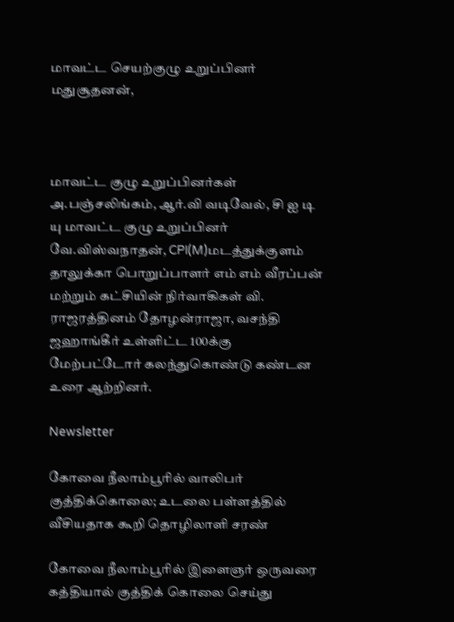மாவட்ட செயற்குழு உறுப்பினர் மதுசூதனன்,



மாவட்ட குழு உறுப்பினர்கள் அ.பஞ்சலிங்கம், ஆர்.வி வடிவேல், சி ஐ டி யு மாவட்ட குழு உறுப்பினர் வே.விஸ்வநாதன், CPI(M)மடத்துக்குளம் தாலுக்கா பொறுப்பாளர் எம் எம் வீரப்பன் மற்றும் கட்சியின் நிர்வாகிகள் வி. ராஜரத்தினம் தோழன்ராஜா, வசந்தி ஜஹாங்கீர் உள்ளிட்ட 100க்கு மேற்பட்டோர் கலந்துகொண்டு கண்டன உரை ஆற்றினர்.

Newsletter

கோவை நீலாம்பூரில் வாலிபர் குத்திக்கொலை; உடலை பள்ளத்தில் வீசியதாக கூறி தொழிலாளி சரண்

கோவை நீலாம்பூரில் இளைஞர் ஒருவரை கத்தியால் குத்திக் கொலை செய்து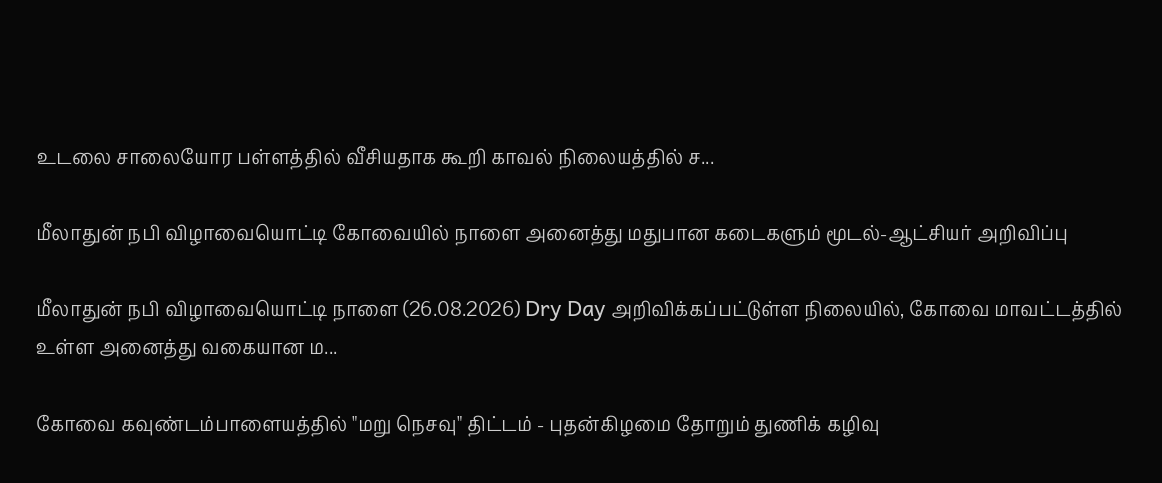உடலை சாலையோர பள்ளத்தில் வீசியதாக கூறி காவல் நிலையத்தில் ச...

மீலாதுன் நபி விழாவையொட்டி கோவையில் நாளை அனைத்து மதுபான கடைகளும் மூடல்-ஆட்சியர் அறிவிப்பு

மீலாதுன் நபி விழாவையொட்டி நாளை (26.08.2026) Dry Day அறிவிக்கப்பட்டுள்ள நிலையில், கோவை மாவட்டத்தில் உள்ள அனைத்து வகையான ம...

கோவை கவுண்டம்பாளையத்தில் "மறு நெசவு" திட்டம் - புதன்கிழமை தோறும் துணிக் கழிவு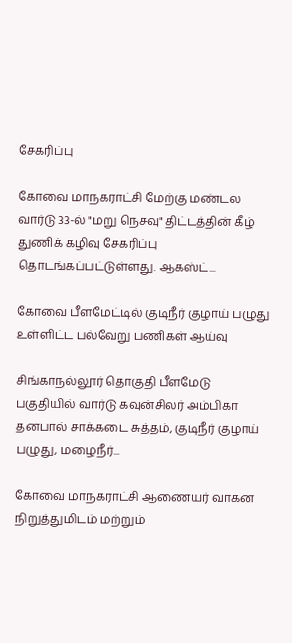சேகரிப்பு

கோவை மாநகராட்சி மேற்கு மண்டல வார்டு 33-ல் "மறு நெசவு" திட்டத்தின் கீழ் துணிக் கழிவு சேகரிப்பு தொடங்கப்பட்டுள்ளது. ஆகஸ்ட்...

கோவை பீளமேட்டில் குடிநீர் குழாய் பழுது உள்ளிட்ட பல்வேறு பணிகள் ஆய்வு

சிங்காநல்லூர் தொகுதி பீளமேடு பகுதியில் வார்டு கவுன்சிலர் அம்பிகா தனபால் சாக்கடை சுத்தம், குடிநீர் குழாய் பழுது, மழைநீர்...

கோவை மாநகராட்சி ஆணையர் வாகன நிறுத்துமிடம் மற்றும்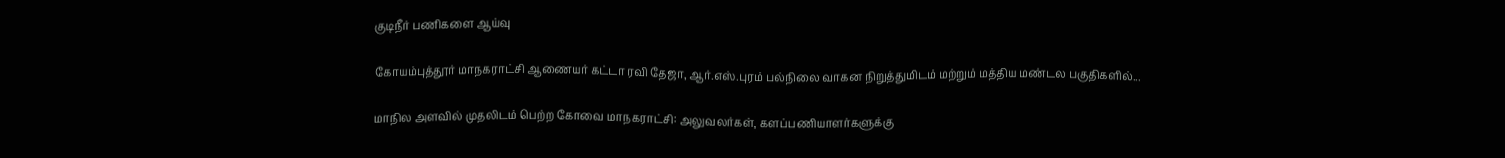குடிநீர் பணிகளை ஆய்வு

கோயம்புத்தூர் மாநகராட்சி ஆணையர் கட்டா ரவி தேஜா, ஆர்.எஸ்.புரம் பல்நிலை வாகன நிறுத்துமிடம் மற்றும் மத்திய மண்டல பகுதிகளில்...

மாநில அளவில் முதலிடம் பெற்ற கோவை மாநகராட்சி: அலுவலர்கள், களப்பணியாளர்களுக்கு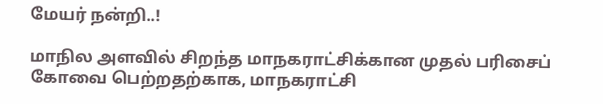மேயர் நன்றி..!

மாநில அளவில் சிறந்த மாநகராட்சிக்கான முதல் பரிசைப் கோவை பெற்றதற்காக, மாநகராட்சி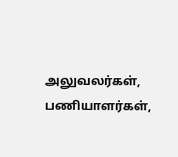அலுவலர்கள், பணியாளர்கள்,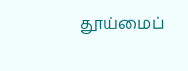தூய்மைப்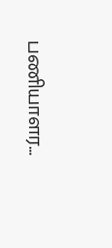பணியாளர...